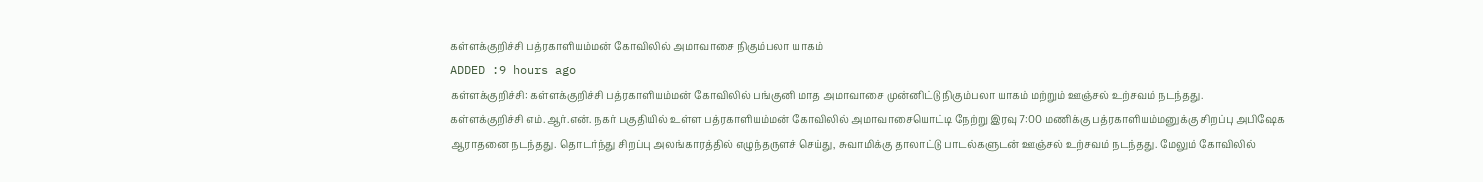கள்ளக்குறிச்சி பத்ரகாளியம்மன் கோவிலில் அமாவாசை நிகும்பலா யாகம்
ADDED :9 hours ago
கள்ளக்குறிச்சி: கள்ளக்குறிச்சி பத்ரகாளியம்மன் கோவிலில் பங்குனி மாத அமாவாசை முன்னிட்டு நிகும்பலா யாகம் மற்றும் ஊஞ்சல் உற்சவம் நடந்தது.
கள்ளக்குறிச்சி எம்.ஆர்.என். நகர் பகுதியில் உள்ள பத்ரகாளியம்மன் கோவிலில் அமாவாசையொட்டி நேற்று இரவு 7:00 மணிக்கு பத்ரகாளியம்மனுக்கு சிறப்பு அபிஷேக ஆராதனை நடந்தது. தொடர்ந்து சிறப்பு அலங்காரத்தில் எழுந்தருளச் செய்து, சுவாமிக்கு தாலாட்டு பாடல்களுடன் ஊஞ்சல் உற்சவம் நடந்தது. மேலும் கோவிலில்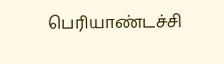பெரியாண்டச்சி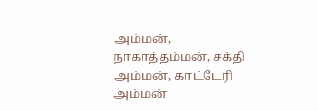அம்மன், நாகாத்தம்மன், சக்தி அம்மன், காட்டேரி அம்மன்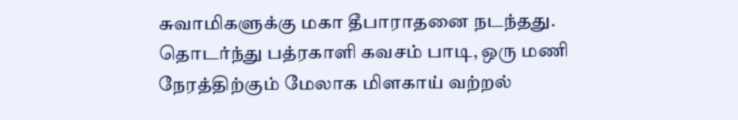சுவாமிகளுக்கு மகா தீபாராதனை நடந்தது. தொடர்ந்து பத்ரகாளி கவசம் பாடி, ஒரு மணி நேரத்திற்கும் மேலாக மிளகாய் வற்றல்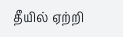தீயில் ஏற்றி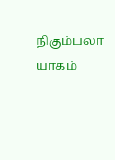நிகும்பலா யாகம்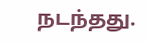நடந்தது.